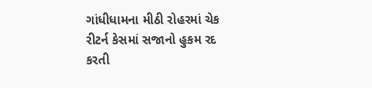ગાંધીધામના મીઠી રોહરમાં ચેક રીટર્ન કેસમાં સજાનો હુકમ રદ કરતી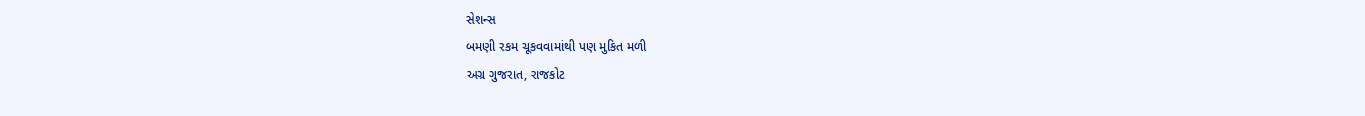સેશન્સ
બમણી રકમ ચૂકવવામાંથી પણ મુકિત મળી
અગ્ર ગુજરાત, રાજકોટ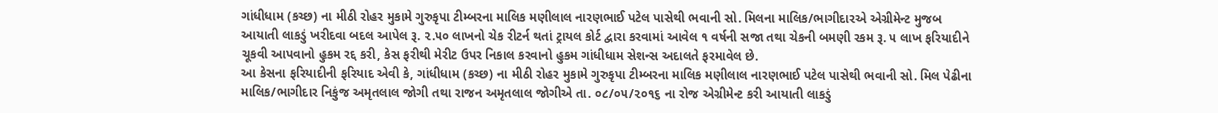ગાંધીધામ (કચ્છ) ના મીઠી રોહર મુકામે ગુરુકૃપા ટીમ્બરના માલિક મણીલાલ નારણભાઈ પટેલ પાસેથી ભવાની સો. મિલના માલિક/ભાગીદારએ એગ્રીમેન્ટ મુજબ આયાતી લાકડું ખરીદવા બદલ આપેલ રૂ. ૨.૫૦ લાખનો ચેક રીટર્ન થતાં ટ્રાયલ કોર્ટ દ્વારા કરવામાં આવેલ ૧ વર્ષની સજા તથા ચેકની બમણી રકમ રૂ. ૫ લાખ ફરિયાદીને ચૂકવી આપવાનો હુકમ રદ્દ કરી, કેસ ફરીથી મેરીટ ઉપર નિકાલ કરવાનો હુકમ ગાંધીધામ સેશન્સ અદાલતે ફરમાવેલ છે.
આ કેસના ફરિયાદીની ફરિયાદ એવી કે, ગાંધીધામ (કચ્છ) ના મીઠી રોહર મુકામે ગુરુકૃપા ટીમ્બરના માલિક મણીલાલ નારણભાઈ પટેલ પાસેથી ભવાની સો. મિલ પેઢીના માલિક/ભાગીદાર નિકુંજ અમૃતલાલ જોગી તથા રાજન અમૃતલાલ જોગીએ તા. ૦૮/૦૫/૨૦૧૬ ના રોજ એગ્રીમેન્ટ કરી આયાતી લાકડું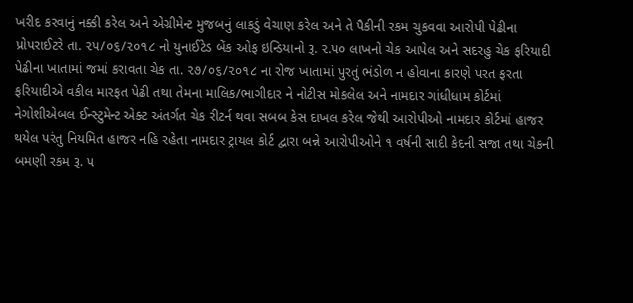ખરીદ કરવાનું નક્કી કરેલ અને એગ્રીમેન્ટ મુજબનું લાકડું વેચાણ કરેલ અને તે પૈકીની રકમ ચુકવવા આરોપી પેઢીના પ્રોપરાઈટરે તા. ૨૫/૦૬/૨૦૧૮ નો યુનાઈટેડ બેંક ઓફ ઇન્ડિયાનો રૂ. ૨.૫૦ લાખનો ચેક આપેલ અને સદરહુ ચેક ફરિયાદી પેઢીના ખાતામાં જમાં કરાવતા ચેક તા. ૨૭/૦૬/૨૦૧૮ ના રોજ ખાતામાં પુરતું ભંડોળ ન હોવાના કારણે પરત ફરતા ફરિયાદીએ વકીલ મારફત પેઢી તથા તેમના માલિક/ભાગીદાર ને નોટીસ મોકલેલ અને નામદાર ગાંધીધામ કોર્ટમાં નેગોશીએબલ ઈન્સ્ટુમેન્ટ એક્ટ અંતર્ગત ચેક રીટર્ન થવા સબબ કેસ દાખલ કરેલ જેથી આરોપીઓ નામદાર કોર્ટમાં હાજર થયેલ પરંતુ નિયમિત હાજર નહિ રહેતા નામદાર ટ્રાયલ કોર્ટ દ્વારા બન્ને આરોપીઓને ૧ વર્ષની સાદી કેદની સજા તથા ચેકની બમણી રકમ રૂ. ૫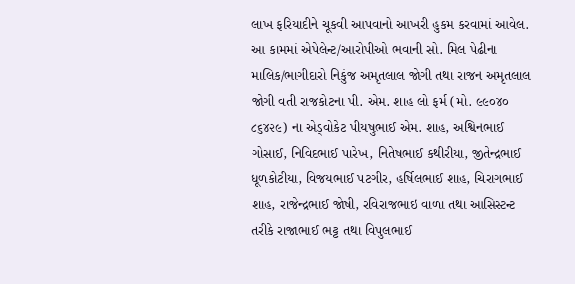લાખ ફરિયાદીને ચૂકવી આપવાનો આખરી હુકમ કરવામાં આવેલ.
આ કામમાં એપેલેન્ટ/આરોપીઓ ભવાની સો. મિલ પેઢીના માલિક/ભાગીદારો નિકુંજ અમૃતલાલ જોગી તથા રાજન અમૃતલાલ જોગી વતી રાજકોટના પી. એમ. શાહ લો ફર્મ (મો. ૯૯૦૪૦ ૮૬૪૨૯) ના એડ્વોકેટ પીયષુભાઈ એમ. શાહ, અશ્વિનભાઈ ગોસાઈ, નિવિદભાઈ પારેખ, નિતેષભાઈ કથીરીયા, જીતેન્દ્રભાઈ ધૂળકોટીયા, વિજયભાઈ પટગીર, હર્ષિલભાઈ શાહ, ચિરાગભાઈ શાહ, રાજેન્દ્રભાઈ જોષી, રવિરાજભાઇ વાળા તથા આસિસ્ટન્ટ તરીકે રાજાભાઈ ભટ્ટ તથા વિપુલભાઈ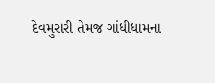દેવમુરારી તેમજ ગાંધીધામના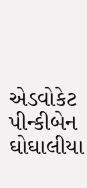એડવોકેટ પીન્કીબેન ઘોઘાલીયા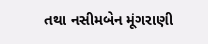તથા નસીમબેન મૂંગરાણી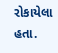રોકાયેલા હતા.